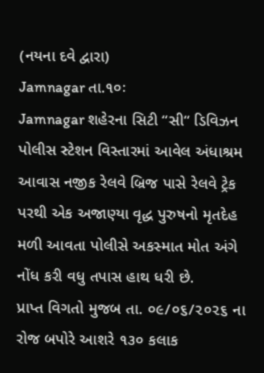(નયના દવે દ્વારા)
Jamnagar તા.૧૦ઃ
Jamnagar શહેરના સિટી ‘‘સી‘‘ ડિવિઝન પોલીસ સ્ટેશન વિસ્તારમાં આવેલ અંધાશ્રમ આવાસ નજીક રેલવે બ્રિજ પાસે રેલવે ટ્રેક પરથી એક અજાણ્યા વૃદ્ધ પુરુષનો મૃતદેહ મળી આવતા પોલીસે અકસ્માત મોત અંગે નોંધ કરી વધુ તપાસ હાથ ધરી છે.
પ્રાપ્ત વિગતો મુજબ તા. ૦૯/૦૬/૨૦૨૬ ના રોજ બપોરે આશરે ૧૩૦ કલાક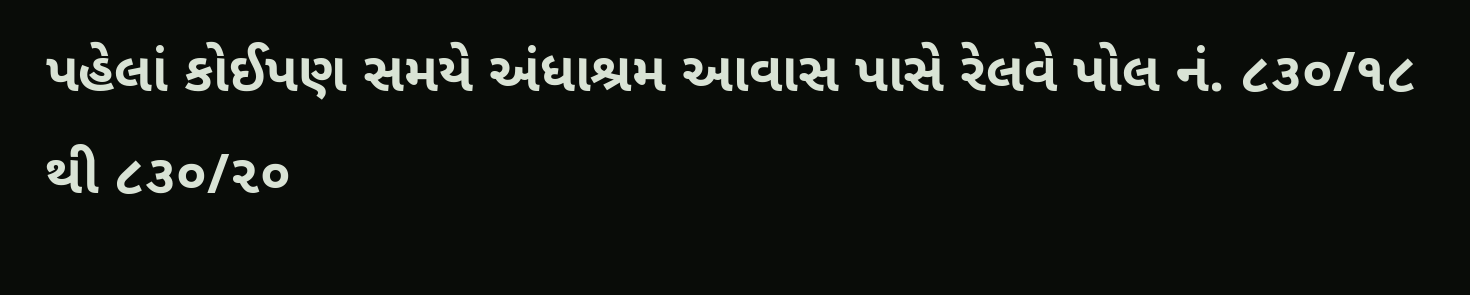પહેલાં કોઈપણ સમયે અંધાશ્રમ આવાસ પાસે રેલવે પોલ નં. ૮૩૦/૧૮ થી ૮૩૦/૨૦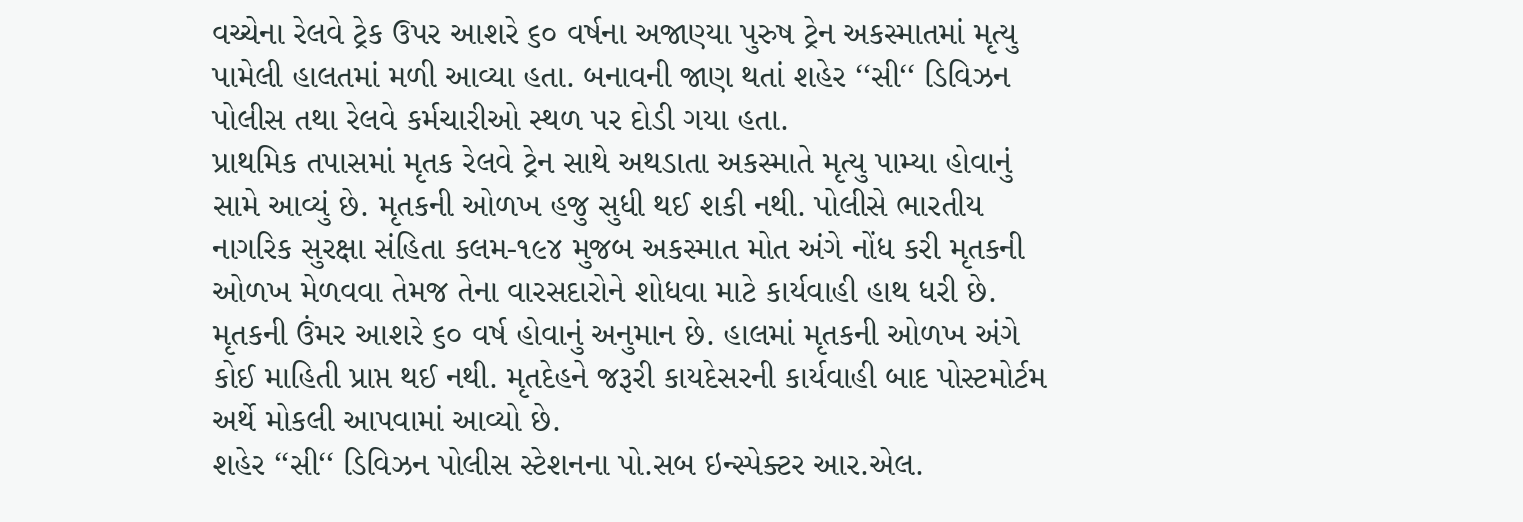વચ્ચેના રેલવે ટ્રેક ઉપર આશરે ૬૦ વર્ષના અજાણ્યા પુરુષ ટ્રેન અકસ્માતમાં મૃત્યુ પામેલી હાલતમાં મળી આવ્યા હતા. બનાવની જાણ થતાં શહેર ‘‘સી‘‘ ડિવિઝન પોલીસ તથા રેલવે કર્મચારીઓ સ્થળ પર દોડી ગયા હતા.
પ્રાથમિક તપાસમાં મૃતક રેલવે ટ્રેન સાથે અથડાતા અકસ્માતે મૃત્યુ પામ્યા હોવાનું સામે આવ્યું છે. મૃતકની ઓળખ હજુ સુધી થઈ શકી નથી. પોલીસે ભારતીય નાગરિક સુરક્ષા સંહિતા કલમ-૧૯૪ મુજબ અકસ્માત મોત અંગે નોંધ કરી મૃતકની ઓળખ મેળવવા તેમજ તેના વારસદારોને શોધવા માટે કાર્યવાહી હાથ ધરી છે.
મૃતકની ઉંમર આશરે ૬૦ વર્ષ હોવાનું અનુમાન છે. હાલમાં મૃતકની ઓળખ અંગે કોઈ માહિતી પ્રાપ્ત થઈ નથી. મૃતદેહને જરૂરી કાયદેસરની કાર્યવાહી બાદ પોસ્ટમોર્ટમ અર્થે મોકલી આપવામાં આવ્યો છે.
શહેર ‘‘સી‘‘ ડિવિઝન પોલીસ સ્ટેશનના પો.સબ ઇન્સ્પેક્ટર આર.એલ.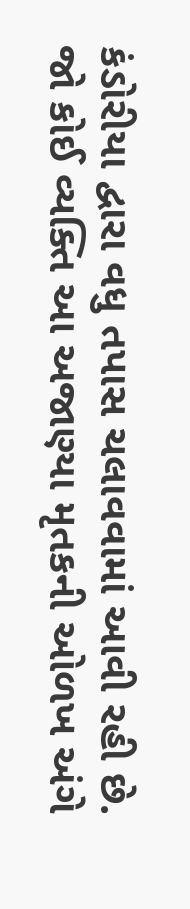કંડોરીયા દ્વારા વધુ તપાસ ચલાવવામાં આવી રહી છે.
જો કોઈ વ્યક્તિ આ અજાણ્યા મૃતકની ઓળખ અંગે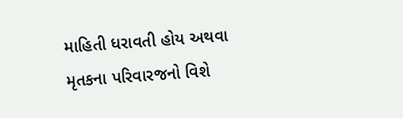માહિતી ધરાવતી હોય અથવા મૃતકના પરિવારજનો વિશે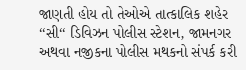જાણતી હોય તો તેઓએ તાત્કાલિક શહેર ‘‘સી‘‘ ડિવિઝન પોલીસ સ્ટેશન, જામનગર અથવા નજીકના પોલીસ મથકનો સંપર્ક કરી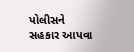પોલીસને સહકાર આપવા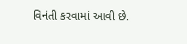વિનંતી કરવામાં આવી છે.